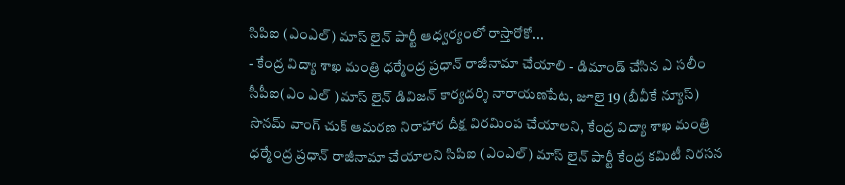సిపిఐ (ఎంఎల్) మాస్ లైన్ పార్టీ ఆధ్వర్యంలో రాస్తారోకో...
- కేంద్ర విద్యా శాఖ మంత్రి ధర్మేంద్ర ప్రధాన్ రాజీనామా చేయాలి - డిమాండ్ చేసిన ఎ సలీం సీపీఐ(ఎం ఎల్ )మాస్ లైన్ డివిజన్ కార్యదర్శి నారాయణపేట, జూలై 19 (బీవీకే న్యూస్) సొనమ్ వాంగ్ చుక్ ఆమరణ నిరాహార దీక్ష విరమింప చేయాలని, కేంద్ర విద్యా శాఖ మంత్రి ధర్మేంద్ర ప్రధాన్ రాజీనామా చేయాలని సిపిఐ (ఎంఎల్) మాస్ లైన్ పార్టీ కేంద్ర కమిటీ నిరసన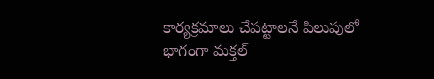కార్యక్రమాలు చేపట్టాలనే పిలుపులో భాగంగా మక్తల్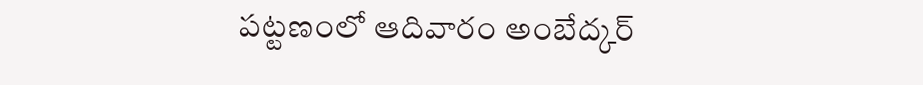పట్టణంలో ఆదివారం అంబేద్కర్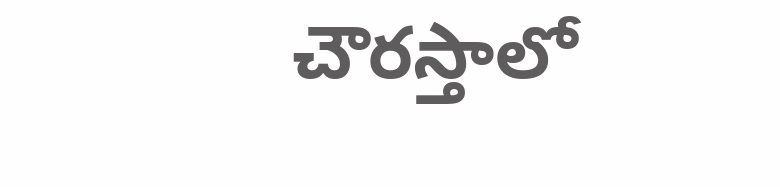చౌరస్తాలో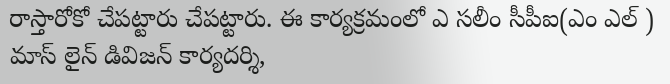రాస్తారోకో చేపట్టారు చేపట్టారు. ఈ కార్యక్రమంలో ఎ సలీం సీపీఐ(ఎం ఎల్ ) మాస్ లైన్ డివిజన్ కార్యదర్శి,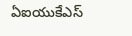ఏఐయుకేఎస్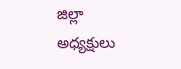జిల్లా అధ్యక్షులు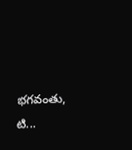భగవంతు, టి...